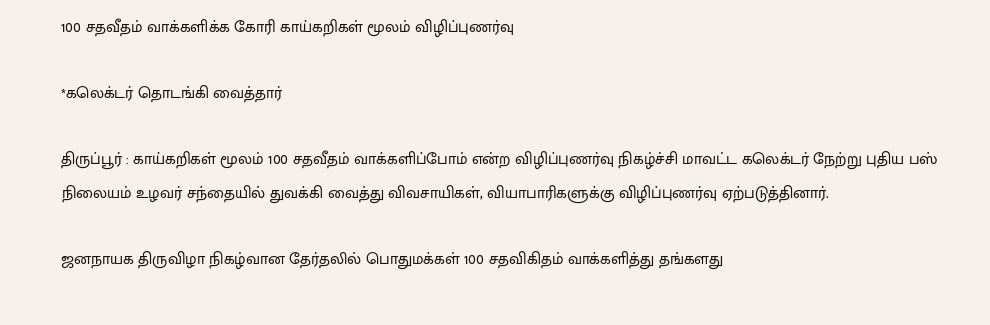100 சதவீதம் வாக்களிக்க கோரி காய்கறிகள் மூலம் விழிப்புணர்வு

*கலெக்டர் தொடங்கி வைத்தார்

திருப்பூர் : காய்கறிகள் மூலம் 100 சதவீதம் வாக்களிப்போம் என்ற விழிப்புணர்வு நிகழ்ச்சி மாவட்ட கலெக்டர் நேற்று புதிய பஸ் நிலையம் உழவர் சந்தையில் துவக்கி வைத்து விவசாயிகள், வியாபாரிகளுக்கு விழிப்புணர்வு ஏற்படுத்தினார்.

ஜனநாயக திருவிழா நிகழ்வான தேர்தலில் பொதுமக்கள் 100 சதவிகிதம் வாக்களித்து தங்களது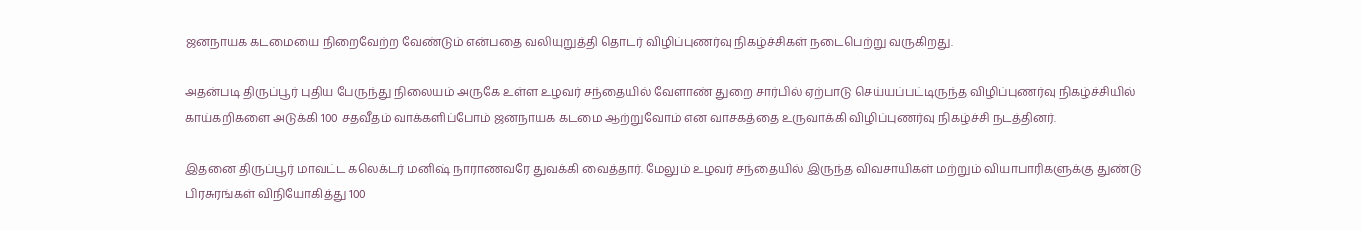ஜனநாயக கடமையை நிறைவேற்ற வேண்டும் என்பதை வலியுறுத்தி தொடர் விழிப்புணர்வு நிகழ்ச்சிகள் நடைபெற்று வருகிறது.

அதன்படி திருப்பூர் புதிய பேருந்து நிலையம் அருகே உள்ள உழவர் சந்தையில் வேளாண் துறை சார்பில் ஏற்பாடு செய்யப்பட்டிருந்த விழிப்புணர்வு நிகழ்ச்சியில் காய்கறிகளை அடுக்கி 100 சதவீதம் வாக்களிப்போம் ஜனநாயக கடமை ஆற்றுவோம் என வாசகத்தை உருவாக்கி விழிப்புணர்வு நிகழ்ச்சி நடத்தினர்.

இதனை திருப்பூர் மாவட்ட கலெக்டர் மனிஷ் நாராணவரே துவக்கி வைத்தார். மேலும் உழவர் சந்தையில் இருந்த விவசாயிகள் மற்றும் வியாபாரிகளுக்கு துண்டு பிரசுரங்கள் விநியோகித்து 100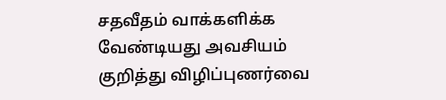சதவீதம் வாக்களிக்க வேண்டியது அவசியம் குறித்து விழிப்புணர்வை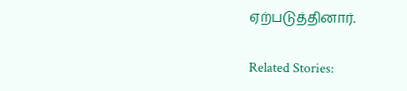ஏற்படுத்தினார்.

Related Stories: